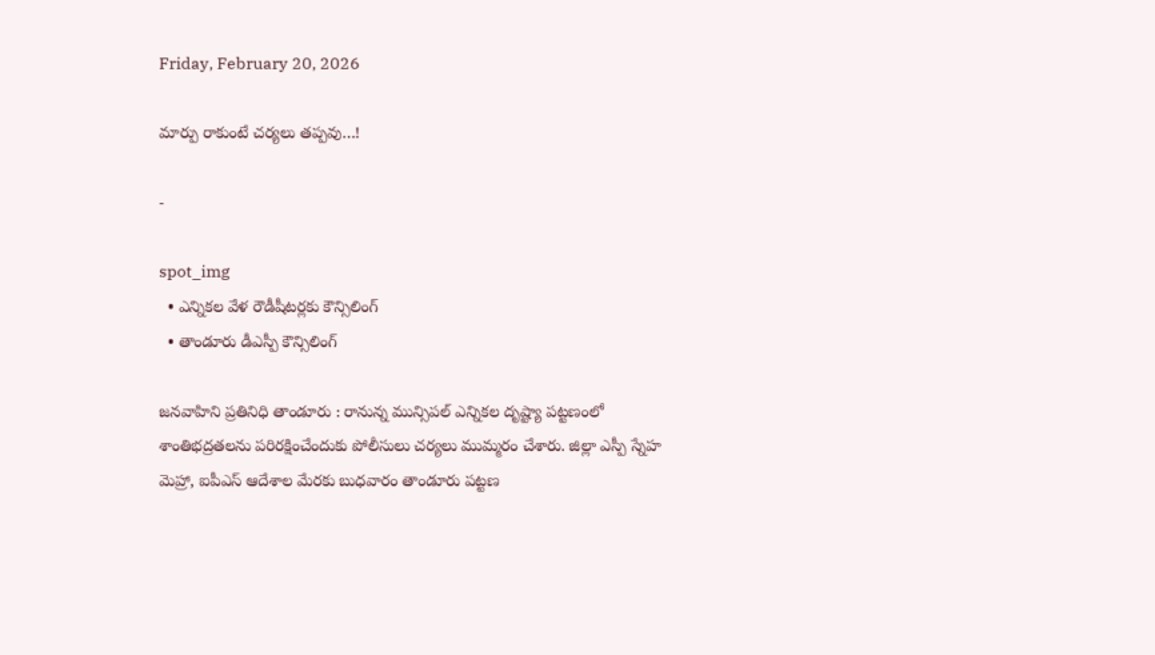Friday, February 20, 2026

మార్పు రాకుంటే చర్యలు తప్పవు…!

-

spot_img
  • ఎన్నికల వేళ రౌడీషీటర్లకు కౌన్సిలింగ్
  • తాండూరు డీఎస్పీ కౌన్సిలింగ్

జనవాహిని ప్రతినిధి తాండూరు : రానున్న మున్సిపల్ ఎన్నికల దృష్ట్యా పట్టణంలో శాంతిభద్రతలను పరిరక్షించేందుకు పోలీసులు చర్యలు ముమ్మరం చేశారు. జిల్లా ఎస్పీ స్నేహ మెహ్రా, ఐపీఎస్ ఆదేశాల మేరకు బుధవారం తాండూరు పట్టణ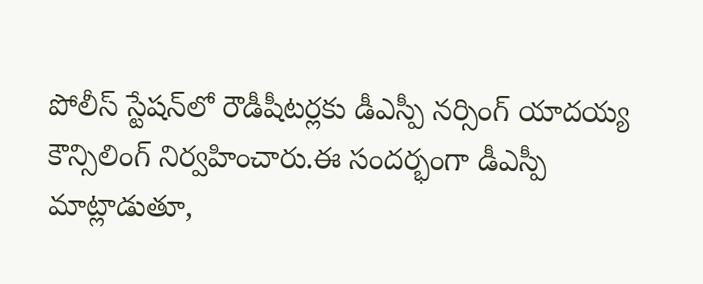పోలీస్ స్టేషన్‌లో రౌడీషీటర్లకు డీఎస్పీ నర్సింగ్ యాదయ్య కౌన్సిలింగ్ నిర్వహించారు.ఈ సందర్భంగా డీఎస్పీ మాట్లాడుతూ,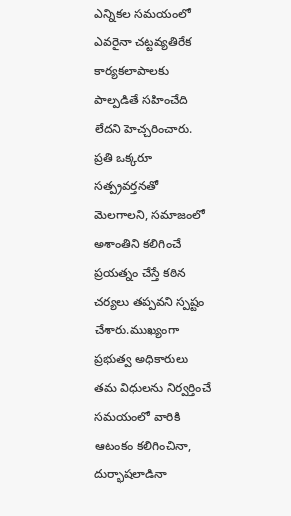ఎన్నికల సమయంలో ఎవరైనా చట్టవ్యతిరేక కార్యకలాపాలకు పాల్పడితే సహించేది లేదని హెచ్చరించారు. ప్రతి ఒక్కరూ సత్ప్రవర్తనతో మెలగాలని, సమాజంలో అశాంతిని కలిగించే ప్రయత్నం చేస్తే కఠిన చర్యలు తప్పవని స్పష్టం చేశారు.ముఖ్యంగా ప్రభుత్వ అధికారులు తమ విధులను నిర్వర్తించే సమయంలో వారికి ఆటంకం కలిగించినా, దుర్భాషలాడినా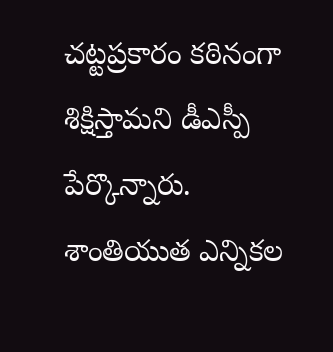చట్టప్రకారం కఠినంగా శిక్షిస్తామని డీఎస్పీ పేర్కొన్నారు. శాంతియుత ఎన్నికల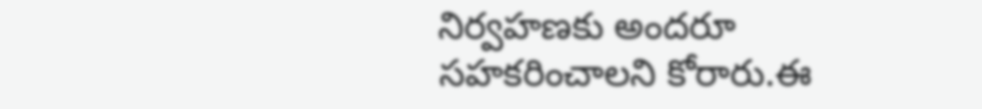నిర్వహణకు అందరూ సహకరించాలని కోరారు.ఈ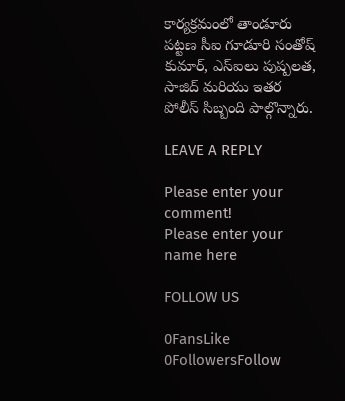కార్యక్రమంలో తాండూరు పట్టణ సీఐ గూడూరి సంతోష్ కుమార్, ఎస్ఐలు పుష్పలత, సాజిద్ మరియు ఇతర పోలీస్ సిబ్బంది పాల్గొన్నారు.

LEAVE A REPLY

Please enter your comment!
Please enter your name here

FOLLOW US

0FansLike
0FollowersFollow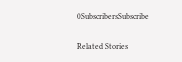0SubscribersSubscribe

Related Stories